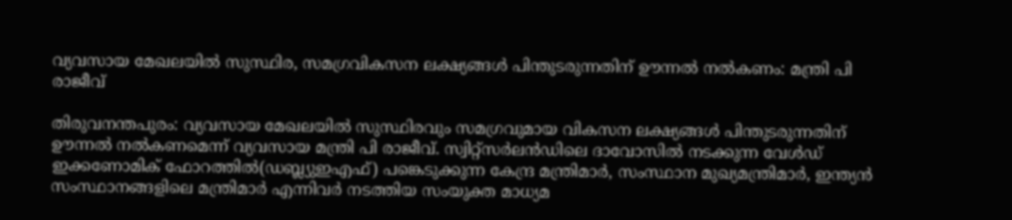വ്യവസായ മേഖലയിൽ സുസ്ഥിര, സമഗ്രവികസന ലക്ഷ്യങ്ങൾ പിന്തുടരുന്നതിന് ഊന്നൽ നൽകണം: മന്ത്രി പി രാജീവ്

തിരുവനന്തപുരം: വ്യവസായ മേഖലയിൽ സുസ്ഥിരവും സമഗ്രവുമായ വികസന ലക്ഷ്യങ്ങൾ പിന്തുടരുന്നതിന് ഊന്നൽ നൽകണമെന്ന് വ്യവസായ മന്ത്രി പി രാജീവ്. സ്വിറ്റ്സർലൻഡിലെ ദാവോസിൽ നടക്കുന്ന വേൾഡ് ഇക്കണോമിക് ഫോറത്തിൽ(ഡബ്ല്യുഇഎഫ്) പങ്കെടുക്കുന്ന കേന്ദ്ര മന്ത്രിമാർ, സംസ്ഥാന മുഖ്യമന്ത്രിമാർ, ഇന്ത്യൻ സംസ്ഥാനങ്ങളിലെ മന്ത്രിമാർ എന്നിവർ നടത്തിയ സംയുക്ത മാധ്യമ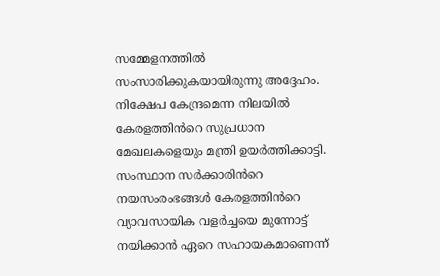സമ്മേളനത്തിൽ സംസാരിക്കുകയായിരുന്നു അദ്ദേഹം. നിക്ഷേപ കേന്ദ്രമെന്ന നിലയിൽ കേരളത്തിൻറെ സുപ്രധാന മേഖലകളെയും മന്ത്രി ഉയർത്തിക്കാട്ടി.
സംസ്ഥാന സർക്കാരിൻറെ നയസംരംഭങ്ങൾ കേരളത്തിൻറെ വ്യാവസായിക വളർച്ചയെ മുന്നോട്ട് നയിക്കാൻ ഏറെ സഹായകമാണെന്ന്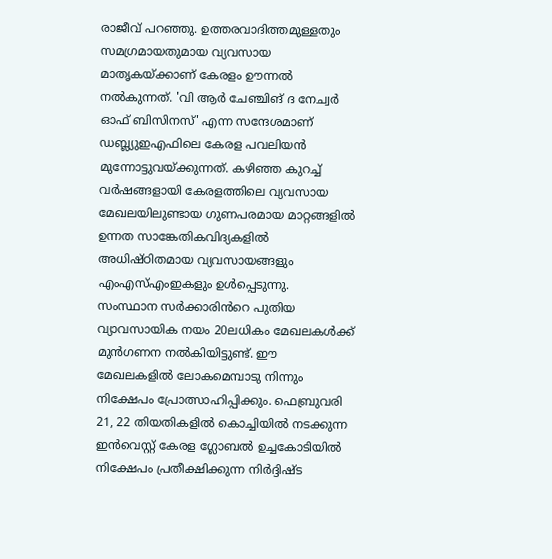രാജീവ് പറഞ്ഞു. ഉത്തരവാദിത്തമുള്ളതും സമഗ്രമായതുമായ വ്യവസായ മാതൃകയ്ക്കാണ് കേരളം ഊന്നൽ നൽകുന്നത്. 'വി ആർ ചേഞ്ചിങ് ദ നേച്വർ ഓഫ് ബിസിനസ്' എന്ന സന്ദേശമാണ് ഡബ്ല്യുഇഎഫിലെ കേരള പവലിയൻ മുന്നോട്ടുവയ്ക്കുന്നത്. കഴിഞ്ഞ കുറച്ച് വർഷങ്ങളായി കേരളത്തിലെ വ്യവസായ മേഖലയിലുണ്ടായ ഗുണപരമായ മാറ്റങ്ങളിൽ ഉന്നത സാങ്കേതികവിദ്യകളിൽ അധിഷ്ഠിതമായ വ്യവസായങ്ങളും എംഎസ്എംഇകളും ഉൾപ്പെടുന്നു.
സംസ്ഥാന സർക്കാരിൻറെ പുതിയ വ്യാവസായിക നയം 20ലധികം മേഖലകൾക്ക് മുൻഗണന നൽകിയിട്ടുണ്ട്. ഈ മേഖലകളിൽ ലോകമെമ്പാടു നിന്നും നിക്ഷേപം പ്രോത്സാഹിപ്പിക്കും. ഫെബ്രുവരി 21, 22 തിയതികളിൽ കൊച്ചിയിൽ നടക്കുന്ന ഇൻവെസ്റ്റ് കേരള ഗ്ലോബൽ ഉച്ചകോടിയിൽ നിക്ഷേപം പ്രതീക്ഷിക്കുന്ന നിർദ്ദിഷ്ട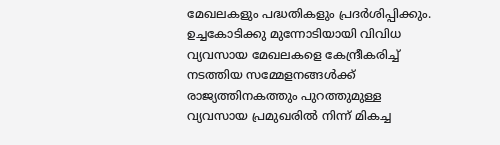മേഖലകളും പദ്ധതികളും പ്രദർശിപ്പിക്കും. ഉച്ചകോടിക്കു മുന്നോടിയായി വിവിധ വ്യവസായ മേഖലകളെ കേന്ദ്രീകരിച്ച് നടത്തിയ സമ്മേളനങ്ങൾക്ക് രാജ്യത്തിനകത്തും പുറത്തുമുള്ള വ്യവസായ പ്രമുഖരിൽ നിന്ന് മികച്ച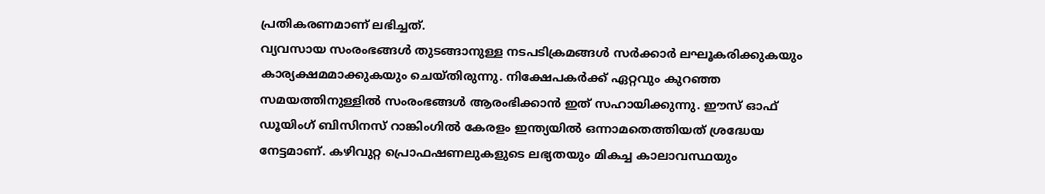പ്രതികരണമാണ് ലഭിച്ചത്.
വ്യവസായ സംരംഭങ്ങൾ തുടങ്ങാനുള്ള നടപടിക്രമങ്ങൾ സർക്കാർ ലഘൂകരിക്കുകയും കാര്യക്ഷമമാക്കുകയും ചെയ്തിരുന്നു. നിക്ഷേപകർക്ക് ഏറ്റവും കുറഞ്ഞ സമയത്തിനുള്ളിൽ സംരംഭങ്ങൾ ആരംഭിക്കാൻ ഇത് സഹായിക്കുന്നു. ഈസ് ഓഫ് ഡൂയിംഗ് ബിസിനസ് റാങ്കിംഗിൽ കേരളം ഇന്ത്യയിൽ ഒന്നാമതെത്തിയത് ശ്രദ്ധേയ നേട്ടമാണ്. കഴിവുറ്റ പ്രൊഫഷണലുകളുടെ ലഭ്യതയും മികച്ച കാലാവസ്ഥയും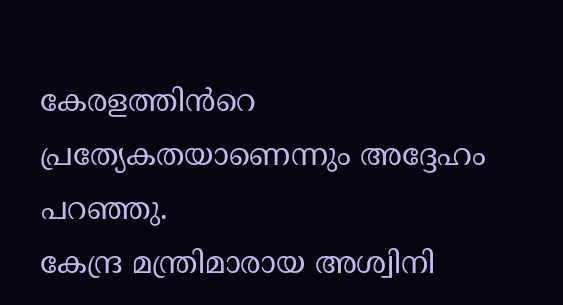കേരളത്തിൻറെ പ്രത്യേകതയാണെന്നും അദ്ദേഹം പറഞ്ഞു.
കേന്ദ്ര മന്ത്രിമാരായ അശ്വിനി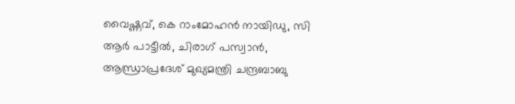വൈഷ്ണവ്, കെ റാംമോഹൻ നായിഡു, സി ആർ പാട്ടീൽ, ചിരാഗ് പസ്വാൻ, ആന്ധ്രാപ്രദേശ് മുഖ്യമന്ത്രി ചന്ദ്രബാബു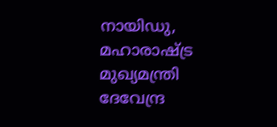നായിഡു, മഹാരാഷ്ട്ര മുഖ്യമന്ത്രി ദേവേന്ദ്ര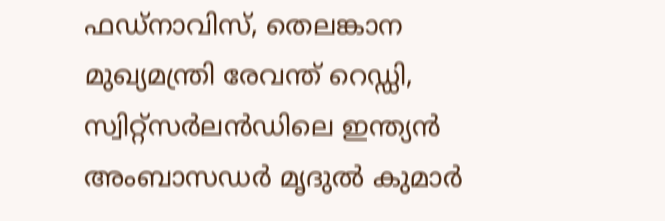ഫഡ്നാവിസ്, തെലങ്കാന മുഖ്യമന്ത്രി രേവന്ത് റെഡ്ഡി, സ്വിറ്റ്സർലൻഡിലെ ഇന്ത്യൻ അംബാസഡർ മൃദുൽ കുമാർ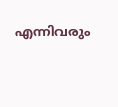എന്നിവരും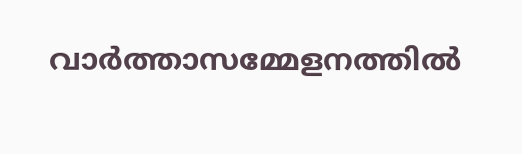വാർത്താസമ്മേളനത്തിൽ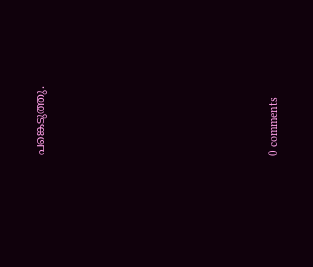പങ്കെടുത്തു.










0 comments